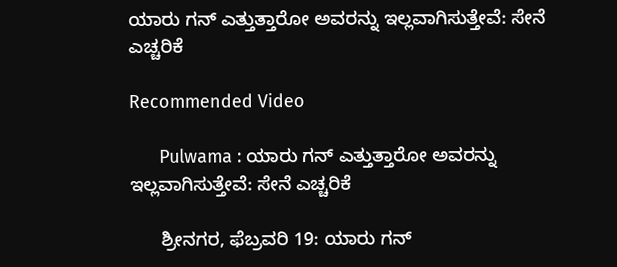ಯಾರು ಗನ್ ಎತ್ತುತ್ತಾರೋ ಅವರನ್ನು ಇಲ್ಲವಾಗಿಸುತ್ತೇವೆ: ಸೇನೆ ಎಚ್ಚರಿಕೆ

Recommended Video

      Pulwama : ಯಾರು ಗನ್ ಎತ್ತುತ್ತಾರೋ ಅವರನ್ನು ಇಲ್ಲವಾಗಿಸುತ್ತೇವೆ: ಸೇನೆ ಎಚ್ಚರಿಕೆ

      ಶ್ರೀನಗರ, ಫೆಬ್ರವರಿ 19: ಯಾರು ಗನ್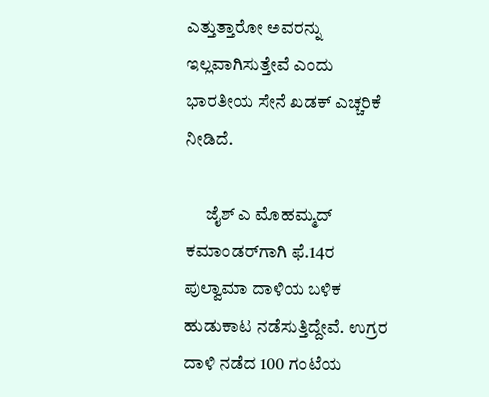ಎತ್ತುತ್ತಾರೋ ಅವರನ್ನು ಇಲ್ಲವಾಗಿಸುತ್ತೇವೆ ಎಂದು ಭಾರತೀಯ ಸೇನೆ ಖಡಕ್ ಎಚ್ಚರಿಕೆ ನೀಡಿದೆ.

      ಜೈಶ್ ಎ ಮೊಹಮ್ಮದ್ ಕಮಾಂಡರ್‌ಗಾಗಿ ಫೆ.14ರ ಪುಲ್ವಾಮಾ ದಾಳಿಯ ಬಳಿಕ ಹುಡುಕಾಟ ನಡೆಸುತ್ತಿದ್ದೇವೆ. ಉಗ್ರರ ದಾಳಿ ನಡೆದ 100 ಗಂಟೆಯ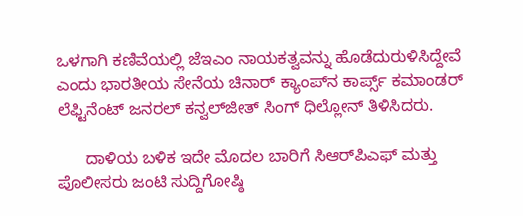ಒಳಗಾಗಿ ಕಣಿವೆಯಲ್ಲಿ ಜೆಇಎಂ ನಾಯಕತ್ವವನ್ನು ಹೊಡೆದುರುಳಿಸಿದ್ದೇವೆ ಎಂದು ಭಾರತೀಯ ಸೇನೆಯ ಚಿನಾರ್ ಕ್ಯಾಂಪ್‌ನ ಕಾರ್ಪ್ಸ್ ಕಮಾಂಡರ್ ಲೆಫ್ಟಿನೆಂಟ್ ಜನರಲ್ ಕನ್ವಲ್‌ಜೀತ್ ಸಿಂಗ್ ಧಿಲ್ಲೋನ್ ತಿಳಿಸಿದರು.

      ದಾಳಿಯ ಬಳಿಕ ಇದೇ ಮೊದಲ ಬಾರಿಗೆ ಸಿಆರ್‌ಪಿಎಫ್ ಮತ್ತು ಪೊಲೀಸರು ಜಂಟಿ ಸುದ್ದಿಗೋಷ್ಠಿ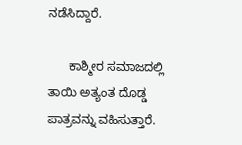ನಡೆಸಿದ್ದಾರೆ.

      ಕಾಶ್ಮೀರ ಸಮಾಜದಲ್ಲಿ ತಾಯಿ ಅತ್ಯಂತ ದೊಡ್ಡ ಪಾತ್ರವನ್ನು ವಹಿಸುತ್ತಾರೆ.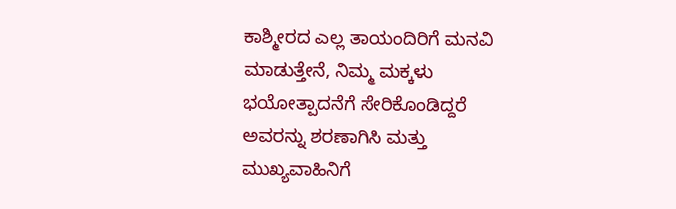ಕಾಶ್ಮೀರದ ಎಲ್ಲ ತಾಯಂದಿರಿಗೆ ಮನವಿ ಮಾಡುತ್ತೇನೆ, ನಿಮ್ಮ ಮಕ್ಕಳು ಭಯೋತ್ಪಾದನೆಗೆ ಸೇರಿಕೊಂಡಿದ್ದರೆ ಅವರನ್ನು ಶರಣಾಗಿಸಿ ಮತ್ತು ಮುಖ್ಯವಾಹಿನಿಗೆ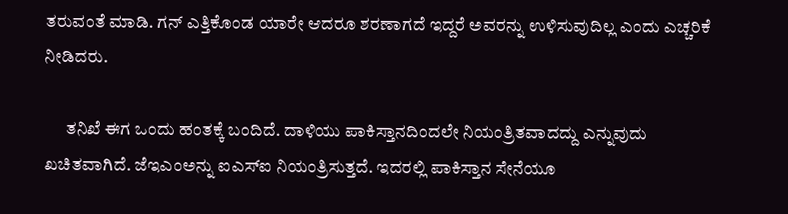ತರುವಂತೆ ಮಾಡಿ. ಗನ್ ಎತ್ತಿಕೊಂಡ ಯಾರೇ ಆದರೂ ಶರಣಾಗದೆ ಇದ್ದರೆ ಅವರನ್ನು ಉಳಿಸುವುದಿಲ್ಲ ಎಂದು ಎಚ್ಚರಿಕೆ ನೀಡಿದರು.

      ತನಿಖೆ ಈಗ ಒಂದು ಹಂತಕ್ಕೆ ಬಂದಿದೆ. ದಾಳಿಯು ಪಾಕಿಸ್ತಾನದಿಂದಲೇ ನಿಯಂತ್ರಿತವಾದದ್ದು ಎನ್ನುವುದು ಖಚಿತವಾಗಿದೆ. ಜೆಇಎಂಅನ್ನು ಐಎಸ್ಐ ನಿಯಂತ್ರಿಸುತ್ತದೆ. ಇದರಲ್ಲಿ ಪಾಕಿಸ್ತಾನ ಸೇನೆಯೂ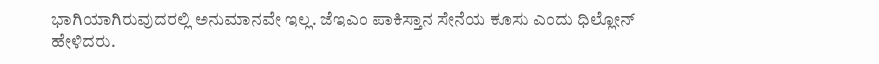ಭಾಗಿಯಾಗಿರುವುದರಲ್ಲಿ ಅನುಮಾನವೇ ಇಲ್ಲ. ಜೆಇಎಂ ಪಾಕಿಸ್ತಾನ ಸೇನೆಯ ಕೂಸು ಎಂದು ಧಿಲ್ಲೋನ್ ಹೇಳಿದರು.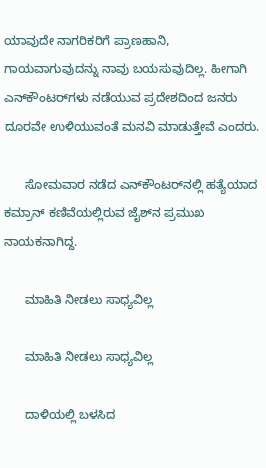ಯಾವುದೇ ನಾಗರಿಕರಿಗೆ ಪ್ರಾಣಹಾನಿ, ಗಾಯವಾಗುವುದನ್ನು ನಾವು ಬಯಸುವುದಿಲ್ಲ. ಹೀಗಾಗಿ ಎನ್‌ಕೌಂಟರ್‌ಗಳು ನಡೆಯುವ ಪ್ರದೇಶದಿಂದ ಜನರು ದೂರವೇ ಉಳಿಯುವಂತೆ ಮನವಿ ಮಾಡುತ್ತೇವೆ ಎಂದರು.

      ಸೋಮವಾರ ನಡೆದ ಎನ್‌ಕೌಂಟರ್‌ನಲ್ಲಿ ಹತ್ಯೆಯಾದ ಕಮ್ರಾನ್ ಕಣಿವೆಯಲ್ಲಿರುವ ಜೈಶ್‌ನ ಪ್ರಮುಖ ನಾಯಕನಾಗಿದ್ದ.

      ಮಾಹಿತಿ ನೀಡಲು ಸಾಧ್ಯವಿಲ್ಲ

      ಮಾಹಿತಿ ನೀಡಲು ಸಾಧ್ಯವಿಲ್ಲ

      ದಾಳಿಯಲ್ಲಿ ಬಳಸಿದ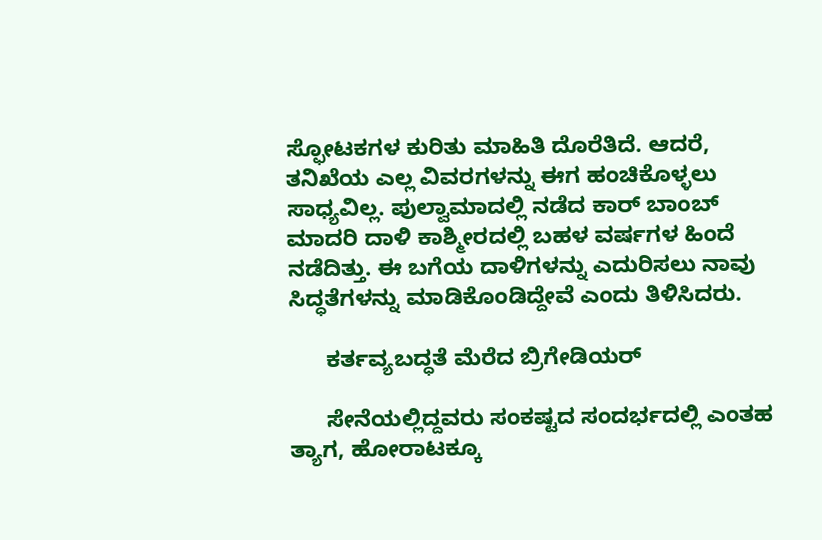ಸ್ಫೋಟಕಗಳ ಕುರಿತು ಮಾಹಿತಿ ದೊರೆತಿದೆ. ಆದರೆ, ತನಿಖೆಯ ಎಲ್ಲ ವಿವರಗಳನ್ನು ಈಗ ಹಂಚಿಕೊಳ್ಳಲು ಸಾಧ್ಯವಿಲ್ಲ. ಪುಲ್ವಾಮಾದಲ್ಲಿ ನಡೆದ ಕಾರ್ ಬಾಂಬ್ ಮಾದರಿ ದಾಳಿ ಕಾಶ್ಮೀರದಲ್ಲಿ ಬಹಳ ವರ್ಷಗಳ ಹಿಂದೆ ನಡೆದಿತ್ತು. ಈ ಬಗೆಯ ದಾಳಿಗಳನ್ನು ಎದುರಿಸಲು ನಾವು ಸಿದ್ಧತೆಗಳನ್ನು ಮಾಡಿಕೊಂಡಿದ್ದೇವೆ ಎಂದು ತಿಳಿಸಿದರು.

      ಕರ್ತವ್ಯಬದ್ಧತೆ ಮೆರೆದ ಬ್ರಿಗೇಡಿಯರ್

      ಸೇನೆಯಲ್ಲಿದ್ದವರು ಸಂಕಷ್ಟದ ಸಂದರ್ಭದಲ್ಲಿ ಎಂತಹ ತ್ಯಾಗ, ಹೋರಾಟಕ್ಕೂ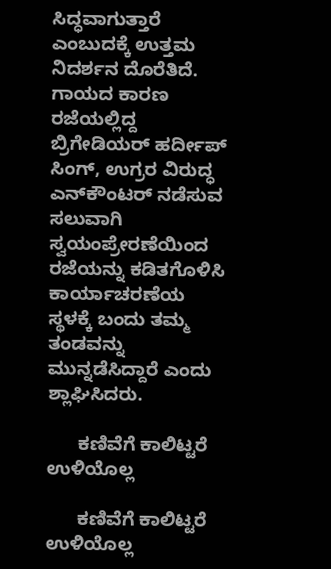ಸಿದ್ಧವಾಗುತ್ತಾರೆ ಎಂಬುದಕ್ಕೆ ಉತ್ತಮ ನಿದರ್ಶನ ದೊರೆತಿದೆ. ಗಾಯದ ಕಾರಣ ರಜೆಯಲ್ಲಿದ್ದ ಬ್ರಿಗೇಡಿಯರ್ ಹರ್ದೀಪ್ ಸಿಂಗ್, ಉಗ್ರರ ವಿರುದ್ಧ ಎನ್‌ಕೌಂಟರ್ ನಡೆಸುವ ಸಲುವಾಗಿ ಸ್ವಯಂಪ್ರೇರಣೆಯಿಂದ ರಜೆಯನ್ನು ಕಡಿತಗೊಳಿಸಿ ಕಾರ್ಯಾಚರಣೆಯ ಸ್ಥಳಕ್ಕೆ ಬಂದು ತಮ್ಮ ತಂಡವನ್ನು ಮುನ್ನಡೆಸಿದ್ದಾರೆ ಎಂದು ಶ್ಲಾಘಿಸಿದರು.

      ಕಣಿವೆಗೆ ಕಾಲಿಟ್ಟರೆ ಉಳಿಯೊಲ್ಲ

      ಕಣಿವೆಗೆ ಕಾಲಿಟ್ಟರೆ ಉಳಿಯೊಲ್ಲ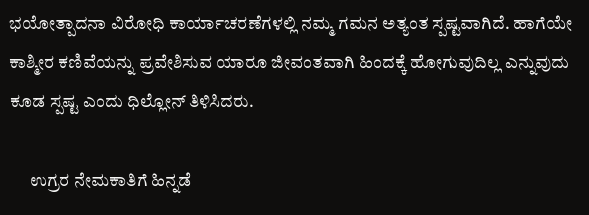ಭಯೋತ್ಪಾದನಾ ವಿರೋಧಿ ಕಾರ್ಯಾಚರಣೆಗಳಲ್ಲಿ ನಮ್ಮ ಗಮನ ಅತ್ಯಂತ ಸ್ಪಷ್ಟವಾಗಿದೆ. ಹಾಗೆಯೇ ಕಾಶ್ಮೀರ ಕಣಿವೆಯನ್ನು ಪ್ರವೇಶಿಸುವ ಯಾರೂ ಜೀವಂತವಾಗಿ ಹಿಂದಕ್ಕೆ ಹೋಗುವುದಿಲ್ಲ ಎನ್ನುವುದು ಕೂಡ ಸ್ಪಷ್ಟ ಎಂದು ಧಿಲ್ಲೋನ್ ತಿಳಿಸಿದರು.

      ಉಗ್ರರ ನೇಮಕಾತಿಗೆ ಹಿನ್ನಡೆ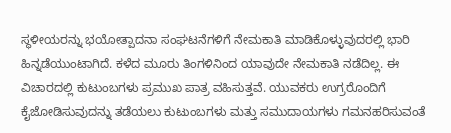ಸ್ಥಳೀಯರನ್ನು ಭಯೋತ್ಪಾದನಾ ಸಂಘಟನೆಗಳಿಗೆ ನೇಮಕಾತಿ ಮಾಡಿಕೊಳ್ಳುವುದರಲ್ಲಿ ಭಾರಿ ಹಿನ್ನಡೆಯುಂಟಾಗಿದೆ. ಕಳೆದ ಮೂರು ತಿಂಗಳಿನಿಂದ ಯಾವುದೇ ನೇಮಕಾತಿ ನಡೆದಿಲ್ಲ. ಈ ವಿಚಾರದಲ್ಲಿ ಕುಟುಂಬಗಳು ಪ್ರಮುಖ ಪಾತ್ರ ವಹಿಸುತ್ತವೆ. ಯುವಕರು ಉಗ್ರರೊಂದಿಗೆ ಕೈಜೋಡಿಸುವುದನ್ನು ತಡೆಯಲು ಕುಟುಂಬಗಳು ಮತ್ತು ಸಮುದಾಯಗಳು ಗಮನಹರಿಸುವಂತೆ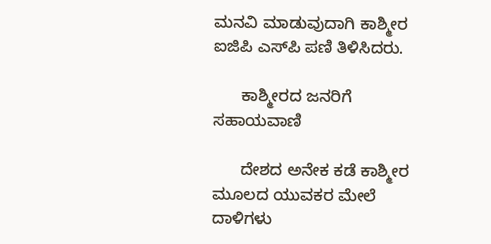ಮನವಿ ಮಾಡುವುದಾಗಿ ಕಾಶ್ಮೀರ ಐಜಿಪಿ ಎಸ್‌ಪಿ ಪಣಿ ತಿಳಿಸಿದರು.

      ಕಾಶ್ಮೀರದ ಜನರಿಗೆ ಸಹಾಯವಾಣಿ

      ದೇಶದ ಅನೇಕ ಕಡೆ ಕಾಶ್ಮೀರ ಮೂಲದ ಯುವಕರ ಮೇಲೆ ದಾಳಿಗಳು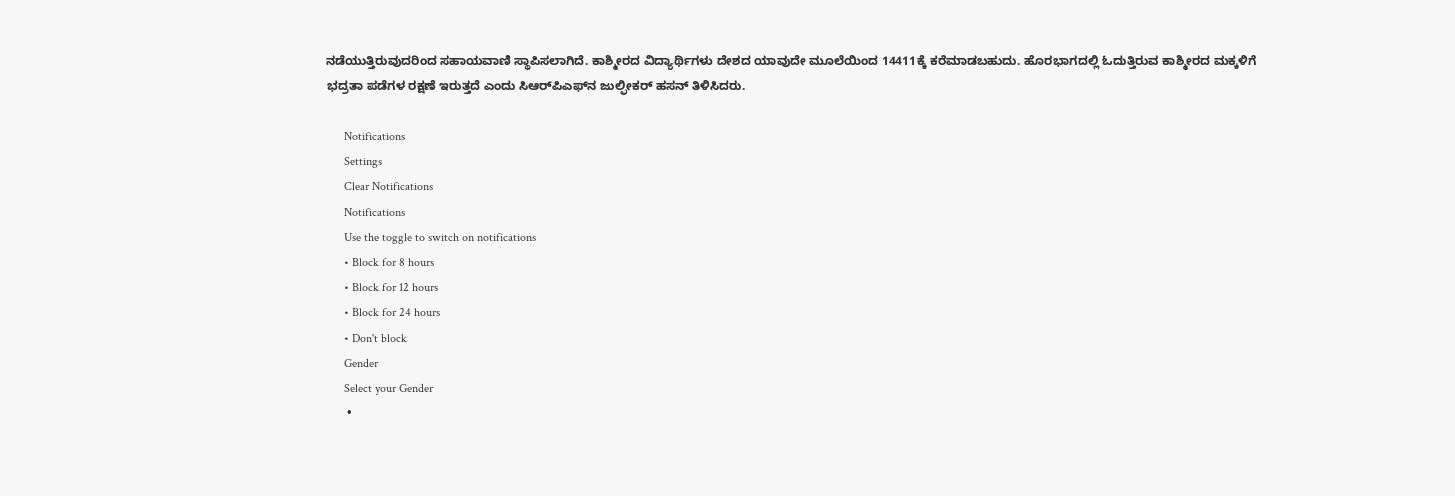ನಡೆಯುತ್ತಿರುವುದರಿಂದ ಸಹಾಯವಾಣಿ ಸ್ಥಾಪಿಸಲಾಗಿದೆ. ಕಾಶ್ಮೀರದ ವಿದ್ಯಾರ್ಥಿಗಳು ದೇಶದ ಯಾವುದೇ ಮೂಲೆಯಿಂದ 14411ಕ್ಕೆ ಕರೆಮಾಡಬಹುದು. ಹೊರಭಾಗದಲ್ಲಿ ಓದುತ್ತಿರುವ ಕಾಶ್ಮೀರದ ಮಕ್ಕಳಿಗೆ ಭದ್ರತಾ ಪಡೆಗಳ ರಕ್ಷಣೆ ಇರುತ್ತದೆ ಎಂದು ಸಿಆರ್‌ಪಿಎಫ್‌ನ ಜುಲ್ಫೀಕರ್ ಹಸನ್ ತಿಳಿಸಿದರು.

      Notifications
      Settings
      Clear Notifications
      Notifications
      Use the toggle to switch on notifications
      • Block for 8 hours
      • Block for 12 hours
      • Block for 24 hours
      • Don't block
      Gender
      Select your Gender
      •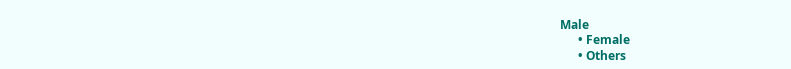Male
      • Female
      • Others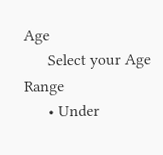Age
      Select your Age Range
      • Under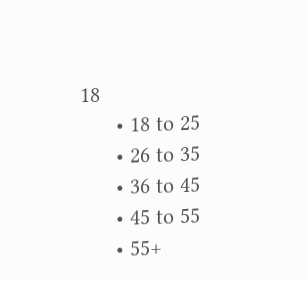18
      • 18 to 25
      • 26 to 35
      • 36 to 45
      • 45 to 55
      • 55+